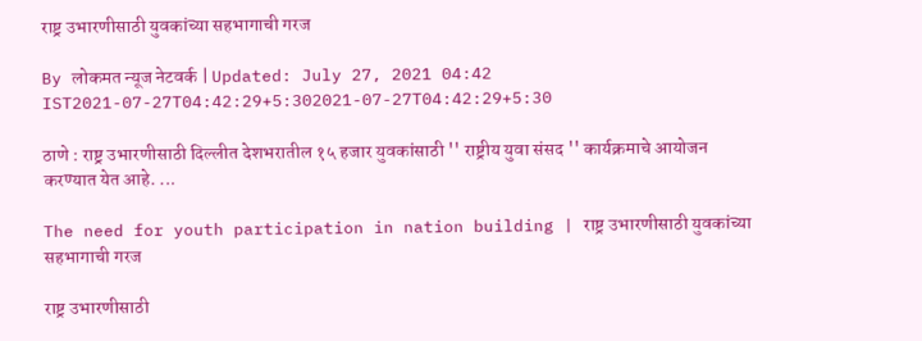राष्ट्र उभारणीसाठी युवकांच्या सहभागाची गरज

By लोकमत न्यूज नेटवर्क | Updated: July 27, 2021 04:42 IST2021-07-27T04:42:29+5:302021-07-27T04:42:29+5:30

ठाणे : राष्ट्र उभारणीसाठी दिल्लीत देशभरातील १५ हजार युवकांसाठी '' राष्ट्रीय युवा संसद '' कार्यक्रमाचे आयोजन करण्यात येत आहे. ...

The need for youth participation in nation building | राष्ट्र उभारणीसाठी युवकांच्या सहभागाची गरज

राष्ट्र उभारणीसाठी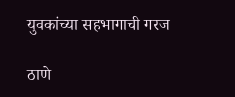युवकांच्या सहभागाची गरज

ठाणे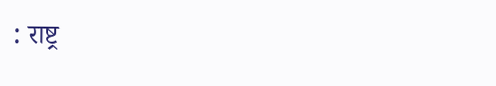: राष्ट्र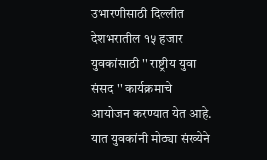उभारणीसाठी दिल्लीत देशभरातील १५ हजार युवकांसाठी '' राष्ट्रीय युवा संसद '' कार्यक्रमाचे आयोजन करण्यात येत आहे. यात युवकांनी मोठ्या संख्येने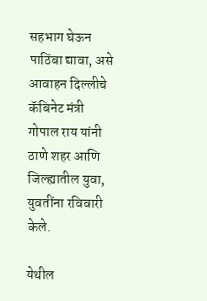सहभाग घेऊन पाठिंबा द्यावा, असे आवाहन दिल्लीचे कॅबिनेट मंत्री गोपाल राय यांनी ठाणे शहर आणि जिल्ह्यातील युवा, युवतींना रविवारी केले.

येथील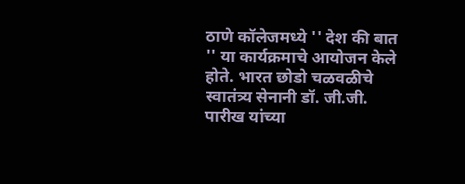ठाणे कॉलेजमध्ये '' देश की बात '' या कार्यक्रमाचे आयोजन केले होते. भारत छोडो चळवळीचे स्वातंत्र्य सेनानी डॉ. जी.जी. पारीख यांच्या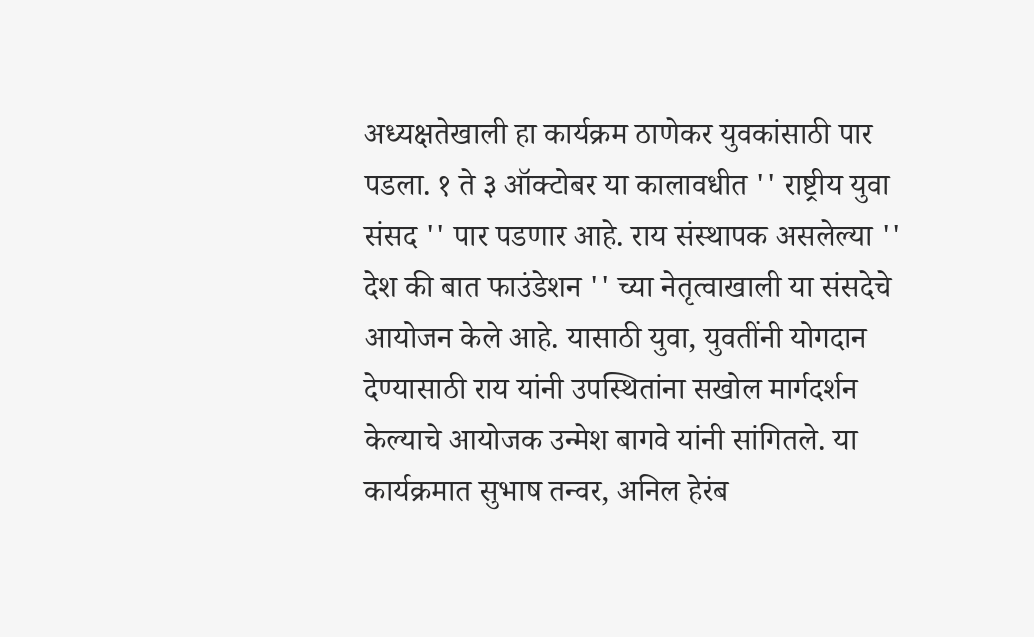अध्यक्षतेखाली हा कार्यक्रम ठाणेकर युवकांसाठी पार पडला. १ ते ३ ऑक्टोबर या कालावधीत '' राष्ट्रीय युवा संसद '' पार पडणार आहे. राय संस्थापक असलेल्या '' देश की बात फाउंडेशन '' च्या नेतृत्वाखाली या संसदेचे आयोजन केले आहे. यासाठी युवा, युवतींनी योगदान देण्यासाठी राय यांनी उपस्थितांना सखोल मार्गदर्शन केल्याचे आयोजक उन्मेश बागवे यांनी सांगितले. या कार्यक्रमात सुभाष तन्वर, अनिल हेरंब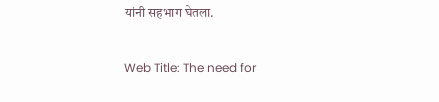यांनी सहभाग घेतला.

Web Title: The need for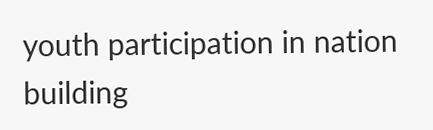youth participation in nation building